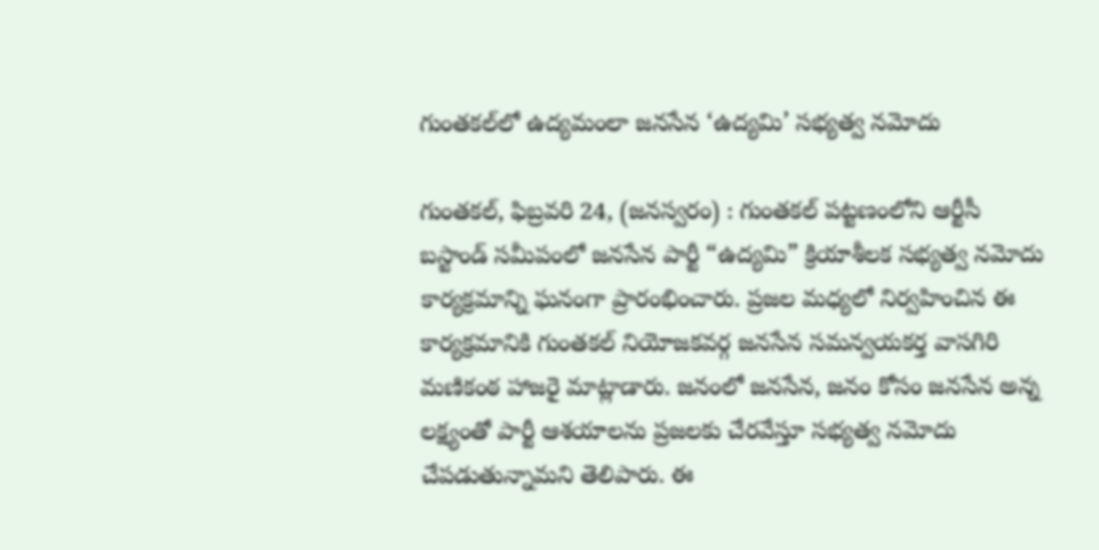గుంతకల్‌లో ఉద్యమంలా జనసేన ‘ఉద్యమి’ సభ్యత్వ నమోదు

గుంతకల్, ఫిబ్రవరి 24, (జనస్వరం) : గుంతకల్ పట్టణంలోని ఆర్టీసీ బస్టాండ్ సమీపంలో జనసేన పార్టీ “ఉద్యమి” క్రియాశీలక సభ్యత్వ నమోదు కార్యక్రమాన్ని ఘనంగా ప్రారంభించారు. ప్రజల మధ్యలో నిర్వహించిన ఈ కార్యక్రమానికి గుంతకల్ నియోజకవర్గ జనసేన సమన్వయకర్త వాసగిరి మణికంఠ హాజరై మాట్లాడారు. జనంలో జనసేన, జనం కోసం జనసేన అన్న లక్ష్యంతో పార్టీ ఆశయాలను ప్రజలకు చేరవేస్తూ సభ్యత్వ నమోదు చేపడుతున్నామని తెలిపారు. ఈ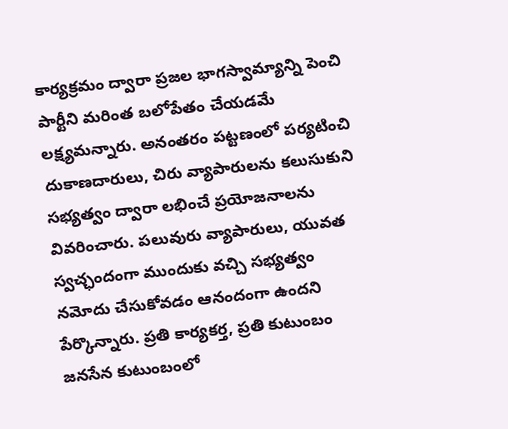కార్యక్రమం ద్వారా ప్రజల భాగస్వామ్యాన్ని పెంచి పార్టీని మరింత బలోపేతం చేయడమే లక్ష్యమన్నారు. అనంతరం పట్టణంలో పర్యటించి దుకాణదారులు, చిరు వ్యాపారులను కలుసుకుని సభ్యత్వం ద్వారా లభించే ప్రయోజనాలను వివరించారు. పలువురు వ్యాపారులు, యువత స్వచ్ఛందంగా ముందుకు వచ్చి సభ్యత్వం నమోదు చేసుకోవడం ఆనందంగా ఉందని పేర్కొన్నారు. ప్రతి కార్యకర్త, ప్రతి కుటుంబం జనసేన కుటుంబంలో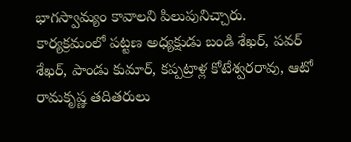భాగస్వామ్యం కావాలని పిలుపునిచ్చారు. కార్యక్రమంలో పట్టణ అధ్యక్షుడు బండి శేఖర్, పవర్ శేఖర్, పాండు కుమార్, కప్పట్రాళ్ల కోటేశ్వరరావు, ఆటో రామకృష్ణ తదితరులు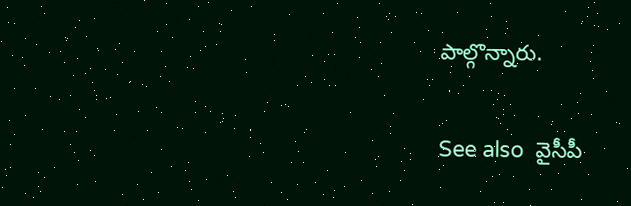పాల్గొన్నారు.

See also  వైసీపీ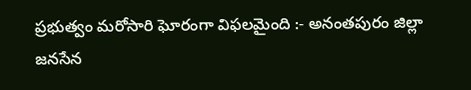ప్రభుత్వం మరోసారి ఘోరంగా విఫలమైంది :- అనంతపురం జిల్లా జనసేన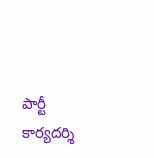పార్టీ కార్యదర్శి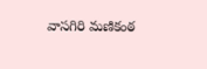వాసగిరి మణికంఠ